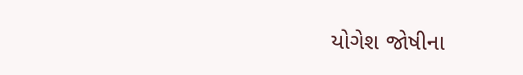યોગેશ જોષીના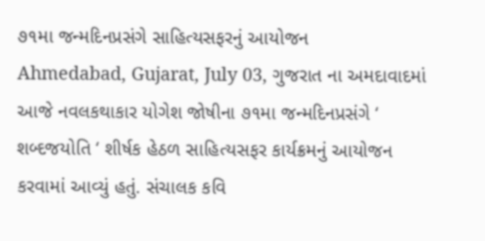૭૧મા જન્મદિનપ્રસંગે સાહિત્યસફરનું આયોજન
Ahmedabad, Gujarat, July 03, ગુજરાત ના અમદાવાદમાં આજે નવલકથાકાર યોગેશ જોષીના ૭૧મા જન્મદિનપ્રસંગે ‘ શબ્દજયોતિ ‘ શીર્ષક હેઠળ સાહિત્યસફર કાર્યક્રમનું આયોજન કરવામાં આવ્યું હતું. સંચાલક કવિ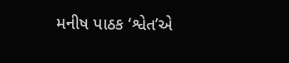મનીષ પાઠક ‘શ્વેત’એ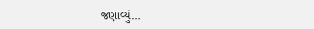જણાવ્યું…